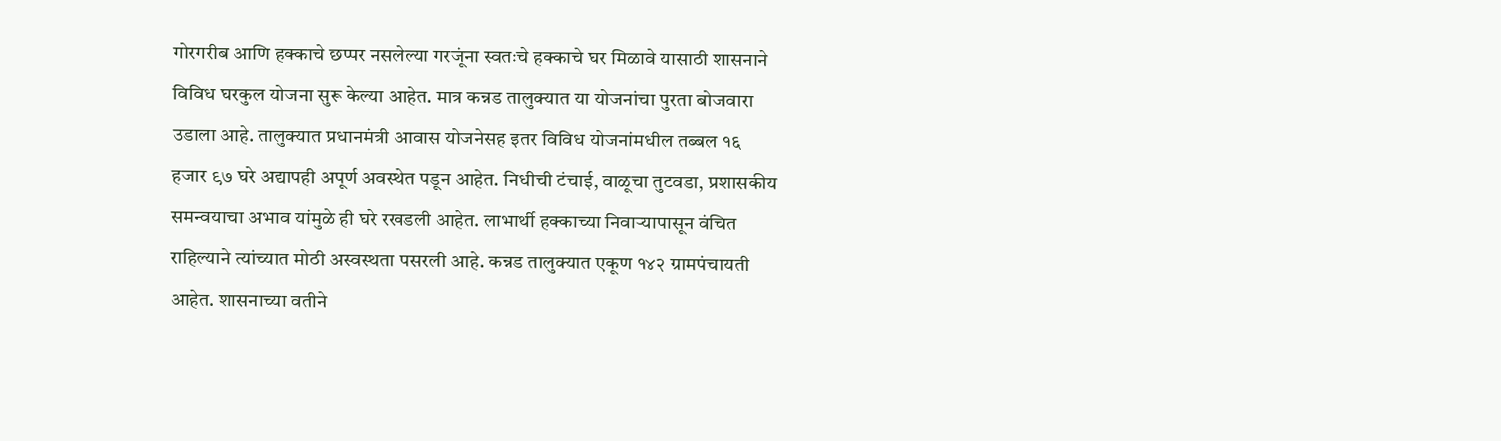गोरगरीब आणि हक्काचे छप्पर नसलेल्या गरजूंना स्वतःचे हक्काचे घर मिळावे यासाठी शासनाने विविध घरकुल योजना सुरू केल्या आहेत. मात्र कन्नड तालुक्यात या योजनांचा पुरता बोजवारा उडाला आहे. तालुक्यात प्रधानमंत्री आवास योजनेसह इतर विविध योजनांमधील तब्बल १६ हजार ९७ घरे अद्यापही अपूर्ण अवस्थेत पडून आहेत. निधीची टंचाई, वाळूचा तुटवडा, प्रशासकीय समन्वयाचा अभाव यांमुळे ही घरे रखडली आहेत. लाभार्थी हक्काच्या निवाऱ्यापासून वंचित राहिल्याने त्यांच्यात मोठी अस्वस्थता पसरली आहे. कन्नड तालुक्यात एकूण १४२ ग्रामपंचायती आहेत. शासनाच्या वतीने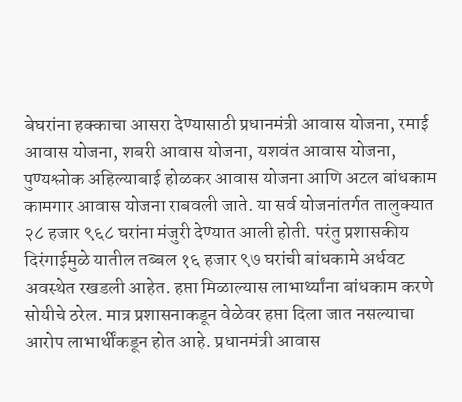बेघरांना हक्काचा आसरा देण्यासाठी प्रधानमंत्री आवास योजना, रमाई आवास योजना, शबरी आवास योजना, यशवंत आवास योजना, पुण्यश्लोक अहिल्याबाई होळकर आवास योजना आणि अटल बांधकाम कामगार आवास योजना राबवली जाते. या सर्व योजनांतर्गत तालुक्यात २८ हजार ९६८ घरांना मंजुरी देण्यात आली होती. परंतु प्रशासकीय दिरंगाईमुळे यातील तब्बल १६ हजार ९७ घरांची बांधकामे अर्धवट अवस्थेत रखडली आहेत. हप्ता मिळाल्यास लाभार्थ्यांना बांधकाम करणे सोयीचे ठरेल. मात्र प्रशासनाकडून वेळेवर हप्ता दिला जात नसल्याचा आरोप लाभार्थींकडून होत आहे. प्रधानमंत्री आवास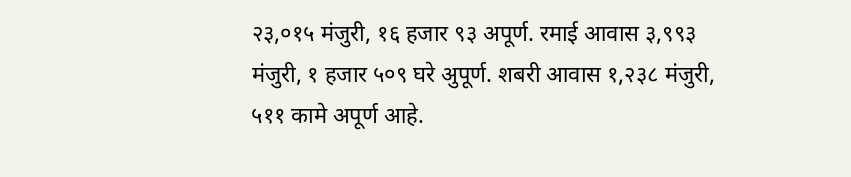२३,०१५ मंजुरी, १६ हजार ९३ अपूर्ण. रमाई आवास ३,९९३ मंजुरी, १ हजार ५०९ घरे अुपूर्ण. शबरी आवास १,२३८ मंजुरी, ५११ कामे अपूर्ण आहे.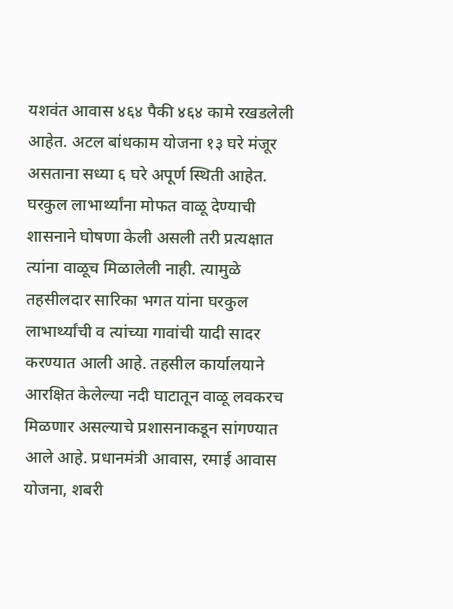यशवंत आवास ४६४ पैकी ४६४ कामे रखडलेली आहेत. अटल बांधकाम योजना १३ घरे मंजूर असताना सध्या ६ घरे अपूर्ण स्थिती आहेत. घरकुल लाभार्थ्यांना मोफत वाळू देण्याची शासनाने घोषणा केली असली तरी प्रत्यक्षात त्यांना वाळूच मिळालेली नाही. त्यामुळे तहसीलदार सारिका भगत यांना घरकुल लाभार्थ्यांची व त्यांच्या गावांची यादी सादर करण्यात आली आहे. तहसील कार्यालयाने आरक्षित केलेल्या नदी घाटातून वाळू लवकरच मिळणार असल्याचे प्रशासनाकडून सांगण्यात आले आहे. प्रधानमंत्री आवास, रमाई आवास योजना, शबरी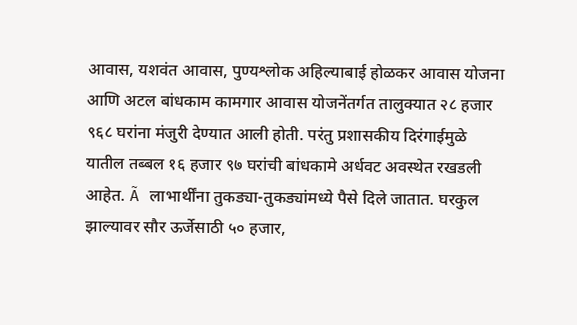आवास, यशवंत आवास, पुण्यश्लोक अहिल्याबाई होळकर आवास योजना आणि अटल बांधकाम कामगार आवास योजनेंतर्गत तालुक्यात २८ हजार ९६८ घरांना मंजुरी देण्यात आली होती. परंतु प्रशासकीय दिरंगाईमुळे यातील तब्बल १६ हजार ९७ घरांची बांधकामे अर्धवट अवस्थेत रखडली आहेत. Ã लाभार्थींना तुकड्या-तुकड्यांमध्ये पैसे दिले जातात. घरकुल झाल्यावर सौर ऊर्जेसाठी ५० हजार,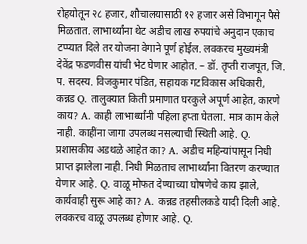रोहयोतून २८ हजार, शौचालयासाठी १२ हजार असे विभागून पैसे मिळतात. लाभार्थ्यांना थेट अडीच लाख रुपयांचे अनुदान एकाच टप्प्यात दिले तर योजना वेगाने पूर्ण होईल. लवकरच मुख्यमंत्री देवेंद्र फडणवीस यांची भेट घेणार आहोत. – डॉ. तृप्ती राजपूत, जि. प. सदस्य. विजकुमार पंडित, सहायक गटविकास अधिकारी, कन्नड Q. तालुक्यात किती प्रमाणात घरकुले अपूर्ण आहेत, कारणे काय? A. काही लाभार्थ्यांनी पहिला हप्ता घेतला. मात्र काम केले नाही. काहींना जागा उपलब्ध नसल्याची स्थिती आहे. Q. प्रशासकीय अडथळे आहेत का? A. अडीच महिन्यांपासून निधी प्राप्त झालेला नाही. निधी मिळताच लाभार्थ्यांना वितरण करण्यात येणार आहे. Q. वाळू मोफत देण्याच्या घोषणेचे काय झाले, कार्यवाही सुरू आहे का? A. कन्नड तहसीलकडे यादी दिली आहे. लवकरच वाळू उपलब्ध होणार आहे. Q.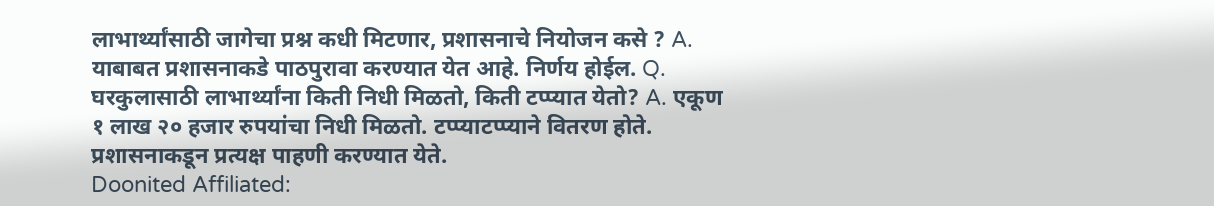लाभार्थ्यांसाठी जागेचा प्रश्न कधी मिटणार, प्रशासनाचे नियोजन कसे ? A. याबाबत प्रशासनाकडे पाठपुरावा करण्यात येत आहे. निर्णय होईल. Q. घरकुलासाठी लाभार्थ्यांना किती निधी मिळतो, किती टप्प्यात येतो? A. एकूण १ लाख २० हजार रुपयांचा निधी मिळतो. टप्प्याटप्प्याने वितरण होते. प्रशासनाकडून प्रत्यक्ष पाहणी करण्यात येते.
Doonited Affiliated: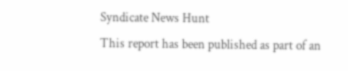Syndicate News Hunt
This report has been published as part of an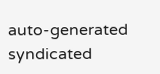auto-generated syndicated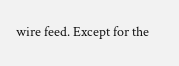wire feed. Except for the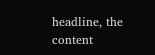headline, the content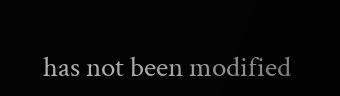has not been modified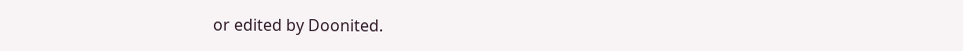or edited by Doonited.